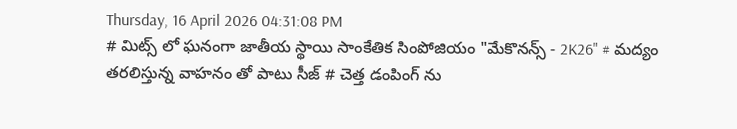Thursday, 16 April 2026 04:31:08 PM
# మిట్స్ లో ఘనంగా జాతీయ స్థాయి సాంకేతిక సింపోజియం "మేకొనన్స్ - 2K26" # మద్యం తరలిస్తున్న వాహనం తో పాటు సీజ్ # చెత్త డంపింగ్ ను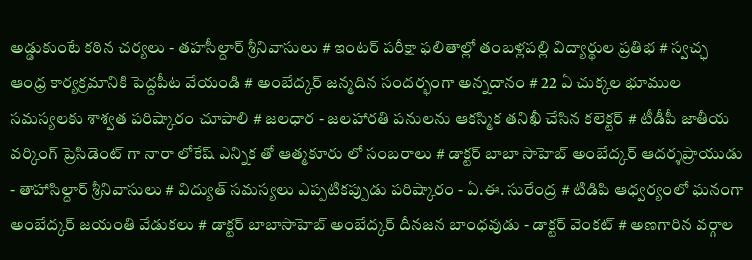అడ్డుకుంటే కఠిన చర్యలు - తహసీల్దార్ శ్రీనివాసులు # ఇంటర్ పరీక్షా ఫలితాల్లో తంబళ్లపల్లి విద్యార్థుల ప్రతిభ # స్వచ్ఛ ఆంధ్ర కార్యక్రమానికి పెద్దపీట వేయండి # అంబేద్కర్ జన్మదిన సందర్భంగా అన్నదానం # 22 ఏ చుక్కల భూముల సమస్యలకు శాశ్వత పరిష్కారం చూపాలి # జలధార - జలహారతి పనులను ఆకస్మిక తనిఖీ చేసిన కలెక్టర్ # టీడీపీ జాతీయ వర్కింగ్ ప్రెసిడెంట్ గా నారా లోకేష్ ఎన్నిక తో ఆత్మకూరు లో సంబరాలు # డాక్టర్ బాబా సాహెబ్ అంబేద్కర్ ఆదర్శప్రాయుడు - తాహాసిల్దార్ శ్రీనివాసులు # విద్యుత్ సమస్యలు ఎప్పటికప్పుడు పరిష్కారం - ఏ.ఈ. సురేంద్ర # టిడిపి ఆధ్వర్యంలో ఘనంగా అంబేద్కర్ జయంతి వేడుకలు # డాక్టర్ బాబాసాహెబ్ అంబేద్కర్ దీనజన బాంధవుడు - డాక్టర్ వెంకట్ # అణగారిన వర్గాల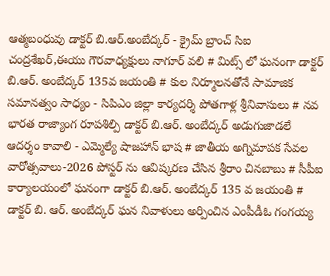ఆత్మబంధువు డాక్టర్ బి.ఆర్.అంబేద్కర్ - క్రైమ్ బ్రాంచ్ సిఐ చంద్రశేఖర్,ఈయు గౌరవాధ్యక్షులు నాగూర్ వలి # మిట్స్ లో ఘనంగా డాక్టర్ బి.ఆర్. అంబేద్కర్ 135వ జయంతి # కుల నిర్మూలనతోనే సామాజిక సమానత్వం సాధ్యం - సిపిఎం జిల్లా కార్యదర్శి పోతగాళ్ల శ్రీనివాసులు # నవ భారత రాజ్యాంగ రూపశిల్పి డాక్టర్ బి.ఆర్. అంబేద్కర్ అడుగుజాడలే ఆదర్శం కావాలి - ఎమ్మెల్యే షాజహాన్ భాష # జాతీయ అగ్నిమాపక సేవల వారోత్సవాలు-2026 పోస్టర్ ను ఆవిష్కరణ చేసిన శ్రీరాం చినబాబు # సీపీఐ కార్యాలయంలో ఘనంగా డాక్టర్ బి.ఆర్. అంబేద్కర్ 135 వ జయంతి # డాక్టర్ బి. ఆర్. అంబేద్కర్ ఘన నివాళులు అర్పించిన ఎంపీడీఓ గంగయ్య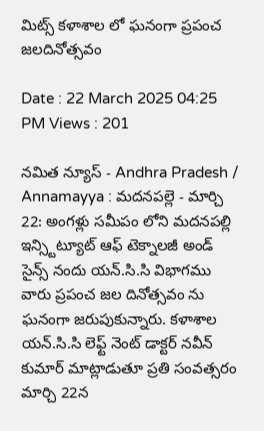మిట్స్ కళాశాల లో ఘనంగా ప్రపంచ జలదినోత్సవం

Date : 22 March 2025 04:25 PM Views : 201

నమిత న్యూస్ - Andhra Pradesh / Annamayya : మదనపల్లె - మార్చి 22: అంగళ్లు సమీపం లోని మదనపల్లి ఇన్స్టిట్యూట్ ఆఫ్ టెక్నాలజీ అండ్ సైన్స్ నందు యన్.సి.సి విభాగము వారు ప్రపంచ జల దినోత్సవం ను ఘనంగా జరుపుకున్నారు. కళాశాల యన్.సి.సి లెఫ్ట్ నెంట్ డాక్టర్ నవీన్ కుమార్ మాట్లాడుతూ ప్రతి సంవత్సరం మార్చి 22న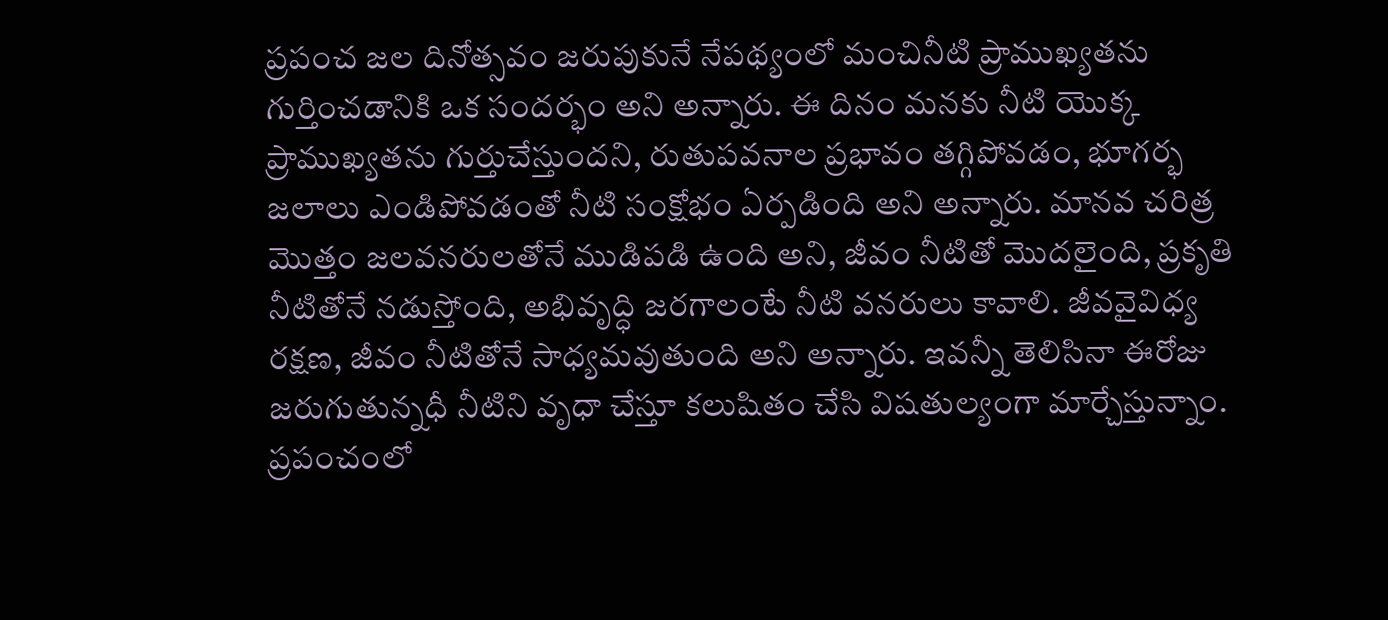ప్రపంచ జల దినోత్సవం జరుపుకునే నేపథ్యంలో మంచినీటి ప్రాముఖ్యతను గుర్తించడానికి ఒక సందర్భం అని అన్నారు. ఈ దినం మనకు నీటి యొక్క ప్రాముఖ్యతను గుర్తుచేస్తుందని, రుతుపవనాల ప్రభావం తగ్గిపోవడం, భూగర్భ జలాలు ఎండిపోవడంతో నీటి సంక్షోభం ఏర్పడింది అని అన్నారు. మానవ చరిత్ర మొత్తం జలవనరులతోనే ముడిపడి ఉంది అని, జీవం నీటితో మొదలైంది, ప్రకృతి నీటితోనే నడుస్తోంది, అభివృద్ధి జరగాలంటే నీటి వనరులు కావాలి. జీవవైవిధ్య రక్షణ, జీవం నీటితోనే సాధ్యమవుతుంది అని అన్నారు. ఇవన్నీ తెలిసినా ఈరోజు జరుగుతున్నధీ నీటిని వృధా చేస్తూ కలుషితం చేసి విషతుల్యంగా మార్చేస్తున్నాం. ప్రపంచంలో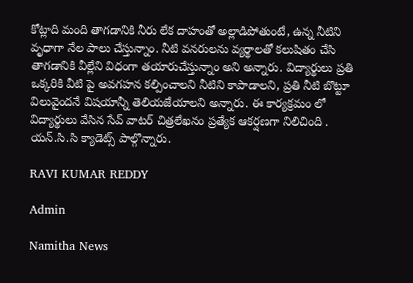కోట్లాది మంది తాగడానికి నీరు లేక దాహంతో అల్లాడిపోతుంటే, ఉన్న నీటిని వృధాగా నేల పాలు చేస్తున్నాం. నీటి వనరులను వ్యర్థాలతో కలుషితం చేసి తాగడానికి వీల్లేని విధంగా తయారుచేస్తున్నాం అని అన్నారు. విద్యార్థులు ప్రతి ఒక్కరికి వీటి పై అవగహన కల్పించాలని నీటిని కాపాడాలని, ప్రతి నీటి బొట్టూ విలువైందనే విషయాన్నీ తెలియజేయాలని అన్నారు. ఈ కార్యక్రమం లో విద్యార్థులు వేసిన సేవ్ వాటర్ చిత్రలేఖనం ప్రత్యేక ఆకర్షణగా నిలిచింది . యన్.సి.సి క్యాడెట్స్ పాల్గొన్నారు.

RAVI KUMAR REDDY

Admin

Namitha News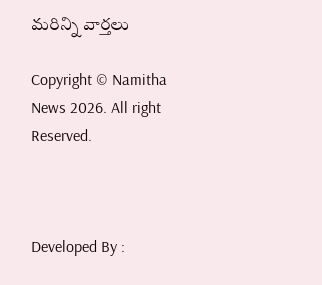మరిన్ని వార్తలు

Copyright © Namitha News 2026. All right Reserved.



Developed By :